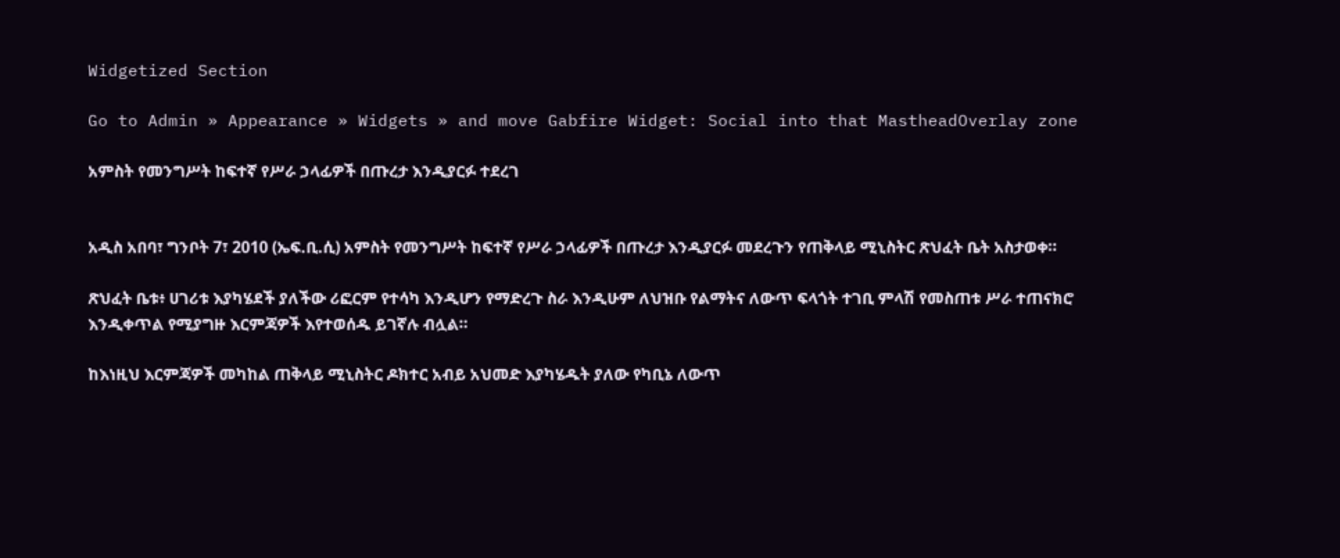Widgetized Section

Go to Admin » Appearance » Widgets » and move Gabfire Widget: Social into that MastheadOverlay zone

አምስት የመንግሥት ከፍተኛ የሥራ ኃላፊዎች በጡረታ እንዲያርፉ ተደረገ


አዲስ አበባ፣ ግንቦት 7፣ 2010 (ኤፍ.ቢ.ሲ) አምስት የመንግሥት ከፍተኛ የሥራ ኃላፊዎች በጡረታ እንዲያርፉ መደረጉን የጠቅላይ ሚኒስትር ጽህፈት ቤት አስታወቀ።

ጽህፈት ቤቱ፥ ሀገሪቱ እያካሄደች ያለችው ሪፎርም የተሳካ እንዲሆን የማድረጉ ስራ እንዲሁም ለህዝቡ የልማትና ለውጥ ፍላጎት ተገቢ ምላሽ የመስጠቱ ሥራ ተጠናክሮ እንዲቀጥል የሚያግዙ እርምጃዎች እየተወሰዱ ይገኛሉ ብሏል።

ከእነዚህ እርምጃዎች መካከል ጠቅላይ ሚኒስትር ዶክተር አብይ አህመድ እያካሄዱት ያለው የካቢኔ ለውጥ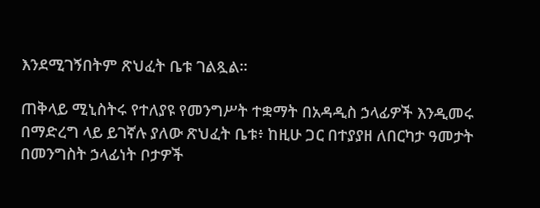እንደሚገኝበትም ጽህፈት ቤቱ ገልጿል።

ጠቅላይ ሚኒስትሩ የተለያዩ የመንግሥት ተቋማት በአዳዲስ ኃላፊዎች እንዲመሩ በማድረግ ላይ ይገኛሉ ያለው ጽህፈት ቤቱ፥ ከዚሁ ጋር በተያያዘ ለበርካታ ዓመታት በመንግስት ኃላፊነት ቦታዎች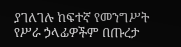ያገለገሉ ከፍተኛ የመንግሥት የሥራ ኃላፊዎችም በጡረታ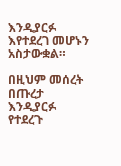እንዲያርፉ እየተደረገ መሆኑን አስታውቋል።

በዚህም መሰረት በጡረታ እንዲያርፉ የተደረጉ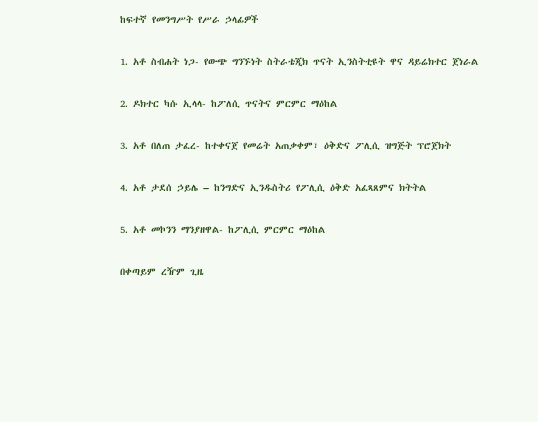ከፍተኛ የመንግሥት የሥራ ኃላፊዎች

1. አቶ ስብሐት ነጋ- የውጭ ግንኙነት ስትራቴጂክ ጥናት ኢንስትቲዩት ዋና ዳይሬክተር ጀነራል

2. ዶክተር ካሱ ኢላላ- ከፖለሲ ጥናትና ምርምር ማዕከል

3. አቶ በለጠ ታፈረ- ከተቀናጀ የመሬት አጠቃቀም፣ ዕቅድና ፖሊሲ ዝግጅት ፕሮጀክት

4. አቶ ታደሰ ኃይሌ – ከንግድና ኢንዱስትሪ የፖሊሲ ዕቅድ አፈጻጸምና ክትትል

5. አቶ መኮንን ማንያዘዋል- ከፖሊሲ ምርምር ማዕከል

በቀጣይም ረዥም ጊዜ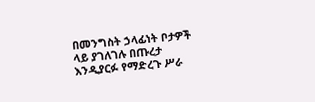በመንግስት ኃላፊነት ቦታዎች ላይ ያገለገሉ በጡረታ እንዲያርፉ የማድረጉ ሥራ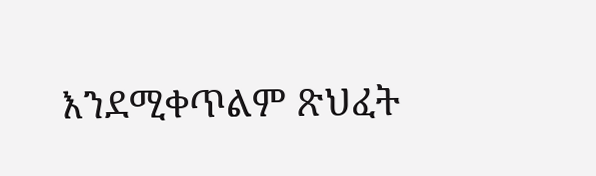እንደሚቀጥልም ጽህፈት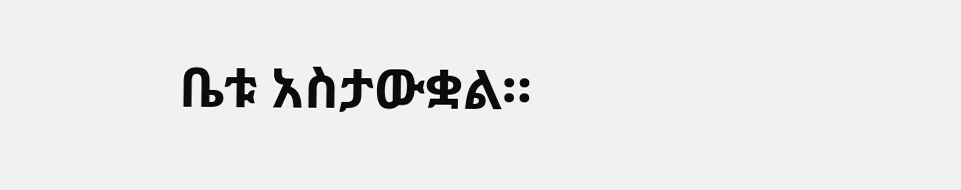ቤቱ አስታውቋል።